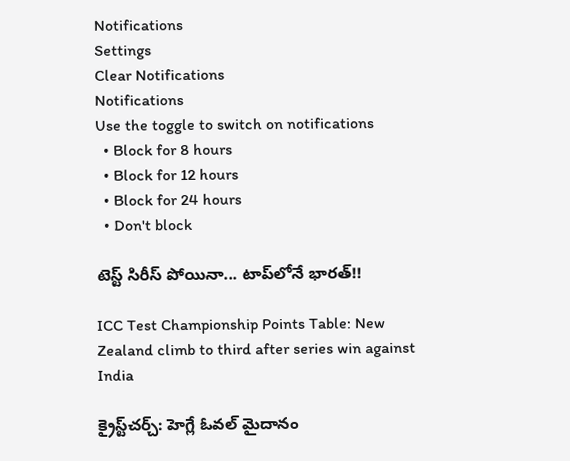Notifications
Settings
Clear Notifications
Notifications
Use the toggle to switch on notifications
  • Block for 8 hours
  • Block for 12 hours
  • Block for 24 hours
  • Don't block

టెస్ట్ సిరీస్ పోయినా... టాప్‌లోనే భార‌త్‌!!

ICC Test Championship Points Table: New Zealand climb to third after series win against India

క్రైస్ట్‌చర్చ్: హెగ్లే ఓవల్‌ మైదానం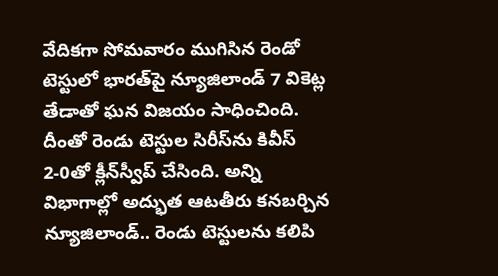వేదికగా సోమవారం ముగిసిన రెండో టెస్టులో భారత్‌పై న్యూజిలాండ్‌ 7 వికెట్ల తేడాతో ఘన విజయం సాధించింది. దీంతో రెండు టెస్టుల సిరీస్‌ను కివీస్ 2-0తో క్లీన్‌స్వీప్‌ చేసింది. అన్ని విభాగాల్లో అద్భుత ఆటతీరు క‌న‌బ‌ర్చిన న్యూజిలాండ్‌.. రెండు టెస్టుల‌ను క‌లిపి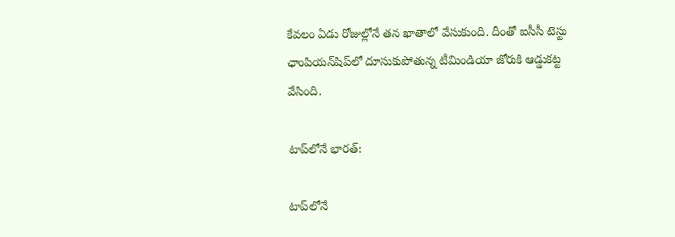కేవ‌లం ఏడు రోజుల్లోనే త‌న ఖాతాలో వేసుకుంది. దీంతో ఐసీసీ టెస్టు ఛాంపియన్‌షిప్‌లో దూసుకుపోతున్న టీమిండియా జోరుకి ఆడ్డుకట్ట వేసింది.

టాప్‌లోనే భార‌త్‌:

టాప్‌లోనే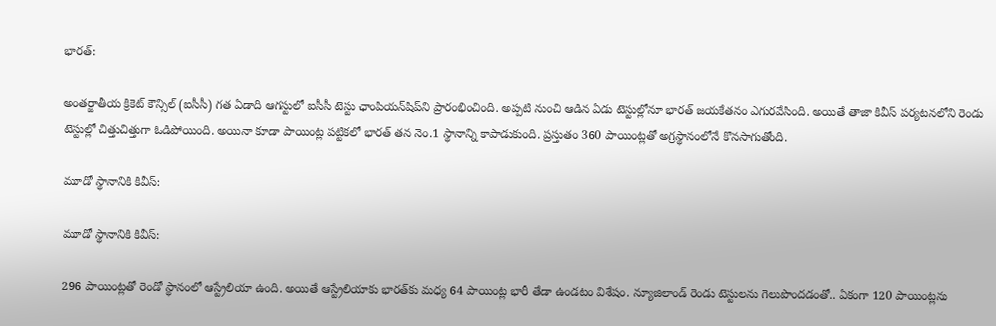భార‌త్‌:

అంతర్జాతీయ క్రికెట్ కౌన్సిల్ (ఐసీసీ) గత ఏడాది ఆగస్టులో ఐసీసీ టెస్టు ఛాంపియన్‌షిప్‌‌ని ప్రారంభించింది. అప్పటి నుంచి ఆడిన ఏడు టెస్టుల్లోనూ భారత్ జయకేతనం ఎగురవేసింది. అయితే తాజా కివీస్ పర్యటనలోని రెండు టెస్టుల్లో చిత్తుచిత్తుగా ఓడిపోయింది. అయినా కూడా పాయింట్ల పట్టికలో భారత్ తన నెం.1 స్థానాన్ని కాపాడుకుంది. ప్రస్తుతం 360 పాయింట్లతో అగ్రస్థానంలోనే కొనసాగుతోంది.

మూడో స్థానానికి కివీస్:

మూడో స్థానానికి కివీస్:

296 పాయింట్లతో రెండో స్థానంలో ఆస్ట్రేలియా ఉంది. అయితే ఆస్ట్రేలియాకు భార‌త్‌కు మధ్య 64 పాయింట్ల భారీ తేడా ఉండ‌టం విశేషం. న్యూజిలాండ్‌ రెండు టెస్టుల‌ను గెలుపొంద‌డంతో.. ఏకంగా 120 పాయింట్ల‌ను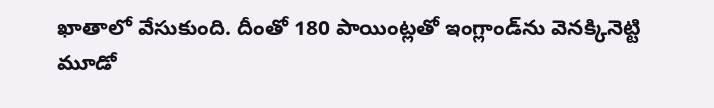ఖాతాలో వేసుకుంది. దీంతో 180 పాయింట్ల‌తో ఇంగ్లాండ్‌ను వెన‌క్కినెట్టి మూడో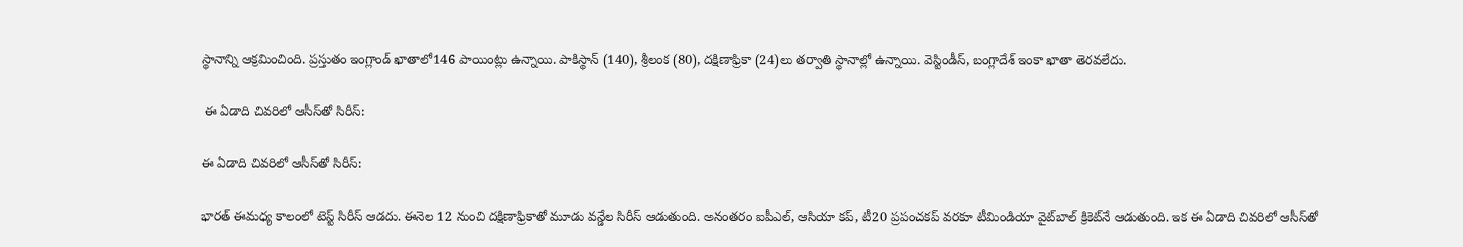స్థానాన్ని ఆక్ర‌మించింది. ప్రస్తుతం ఇంగ్లాండ్ ఖాతాలో146 పాయింట్లు ఉన్నాయి. పాకిస్థాన్ (140), శ్రీలంక (80), దక్షిణాఫ్రికా (24)లు తర్వాతి స్థానాల్లో ఉన్నాయి. వెస్టిండీస్, బంగ్లాదేశ్ ఇంకా ఖాతా తెరవలేదు.

 ఈ ఏడాది చివ‌రిలో ఆసీస్‌తో సిరీస్:

ఈ ఏడాది చివ‌రిలో ఆసీస్‌తో సిరీస్:

భారత్ ఈమధ్య కాలంలో టెస్ట్ సిరీస్ ఆడదు. ఈనెల 12 నుంచి ద‌క్షిణాఫ్రికాతో మూడు వ‌న్డేల సిరీస్ ఆడుతుంది. అనంత‌రం ఐపీఎల్‌, ఆసియా క‌ప్‌, టీ20 ప్ర‌పంచ‌క‌ప్ వ‌ర‌కూ టీమిండియా వైట్‌బాల్ క్రికెట్‌నే ఆడుతుంది. ఇక ఈ ఏడాది చివ‌రిలో ఆసీస్‌తో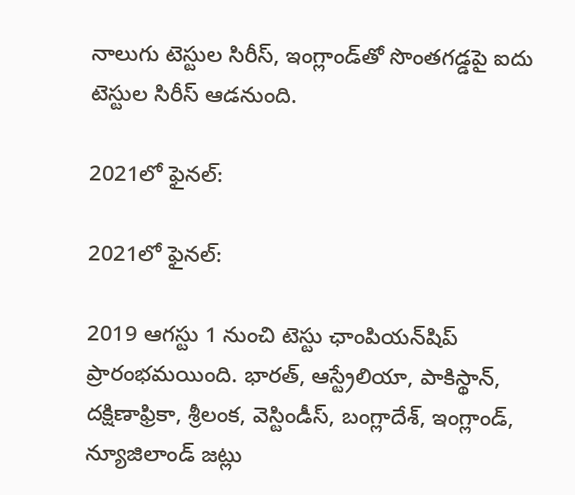నాలుగు టెస్టుల సిరీస్‌, ఇంగ్లాండ్‌తో సొంత‌గ‌డ్డ‌పై ఐదు టెస్టుల సిరీస్ ఆడనుంది.

2021లో ఫైనల్:

2021లో ఫైనల్:

2019 ఆగస్టు 1 నుంచి టెస్టు ఛాంపియన్‌షిప్ ప్రారంభమయింది. భారత్, ఆస్ట్రేలియా, పాకిస్థాన్, దక్షిణాఫ్రికా, శ్రీలంక, వెస్టిండీస్, బంగ్లాదేశ్, ఇంగ్లాండ్, న్యూజిలాండ్ జట్లు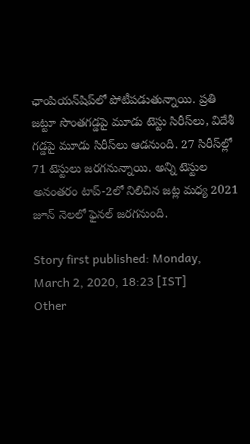ఛాంపియన్‌షిప్‌‌లో పోటీపడుతున్నాయి. ప్రతి జట్టూ సొంతగడ్డపై మూడు టెస్టు సిరీస్‌లు, విదేశీ గడ్డపై మూడు సిరీస్‌లు ఆడనుంది. 27 సిరీస్‌ల్లో 71 టెస్టులు జరగనున్నాయి. అన్ని టెస్టుల అనంతరం టాప్-2లో నిలిచిన జట్ల మధ్య 2021 జూన్‌ నెలలో ఫైనల్ జరగనుంది.

Story first published: Monday, March 2, 2020, 18:23 [IST]
Other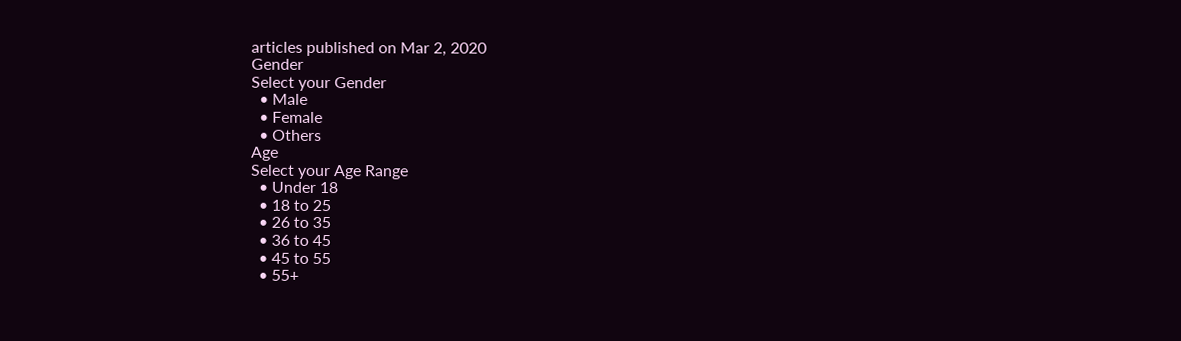articles published on Mar 2, 2020
Gender
Select your Gender
  • Male
  • Female
  • Others
Age
Select your Age Range
  • Under 18
  • 18 to 25
  • 26 to 35
  • 36 to 45
  • 45 to 55
  • 55+